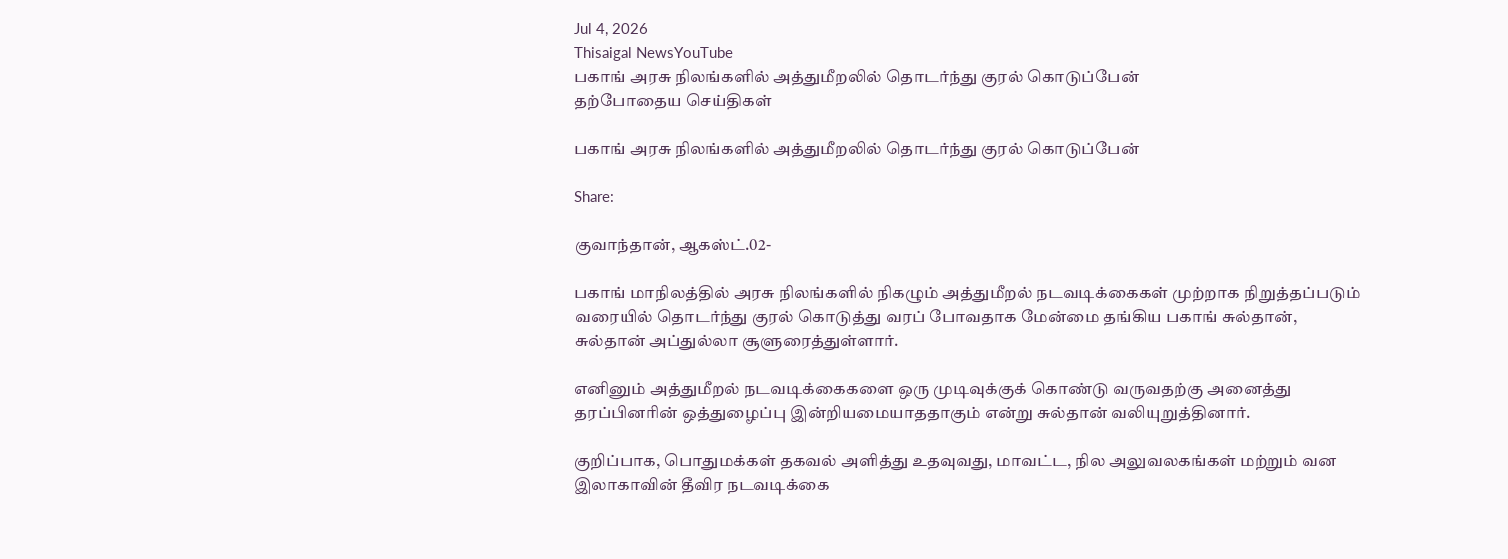Jul 4, 2026
Thisaigal NewsYouTube
பகாங் அரசு நிலங்களில் அத்துமீறலில் தொடர்ந்து குரல் கொடுப்பேன்
தற்போதைய செய்திகள்

பகாங் அரசு நிலங்களில் அத்துமீறலில் தொடர்ந்து குரல் கொடுப்பேன்

Share:

குவாந்தான், ஆகஸ்ட்.02-

பகாங் மாநிலத்தில் அரசு நிலங்களில் நிகழும் அத்துமீறல் நடவடிக்கைகள் முற்றாக நிறுத்தப்படும் வரையில் தொடர்ந்து குரல் கொடுத்து வரப் போவதாக மேன்மை தங்கிய பகாங் சுல்தான், சுல்தான் அப்துல்லா சூளுரைத்துள்ளார்.

எனினும் அத்துமீறல் நடவடிக்கைகளை ஒரு முடிவுக்குக் கொண்டு வருவதற்கு அனைத்து தரப்பினரின் ஒத்துழைப்பு இன்றியமையாததாகும் என்று சுல்தான் வலியுறுத்தினார்.

குறிப்பாக, பொதுமக்கள் தகவல் அளித்து உதவுவது, மாவட்ட, நில அலுவலகங்கள் மற்றும் வன இலாகாவின் தீவிர நடவடிக்கை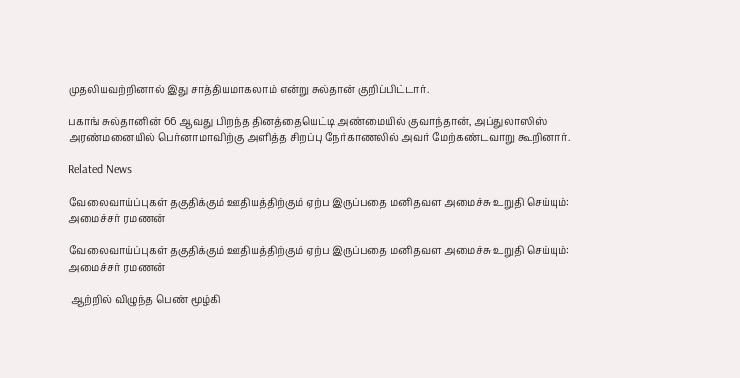முதலியவற்றினால் இது சாத்தியமாகலாம் என்று சுல்தான் குறிப்பிட்டார்.

பகாங் சுல்தானின் 66 ஆவது பிறந்த தினத்தையெட்டி அண்மையில் குவாந்தான், அப்துலாஸிஸ் அரண்மனையில் பெர்னாமாவிற்கு அளித்த சிறப்பு நேர்காணலில் அவர் மேற்கண்டவாறு கூறினார்.

Related News

வேலைவாய்ப்புகள் தகுதிக்கும் ஊதியத்திற்கும் ஏற்ப இருப்பதை மனிதவள அமைச்சு உறுதி செய்யும்: அமைச்சர் ரமணன்

வேலைவாய்ப்புகள் தகுதிக்கும் ஊதியத்திற்கும் ஏற்ப இருப்பதை மனிதவள அமைச்சு உறுதி செய்யும்: அமைச்சர் ரமணன்

 ஆற்றில் விழுந்த பெண் மூழ்கி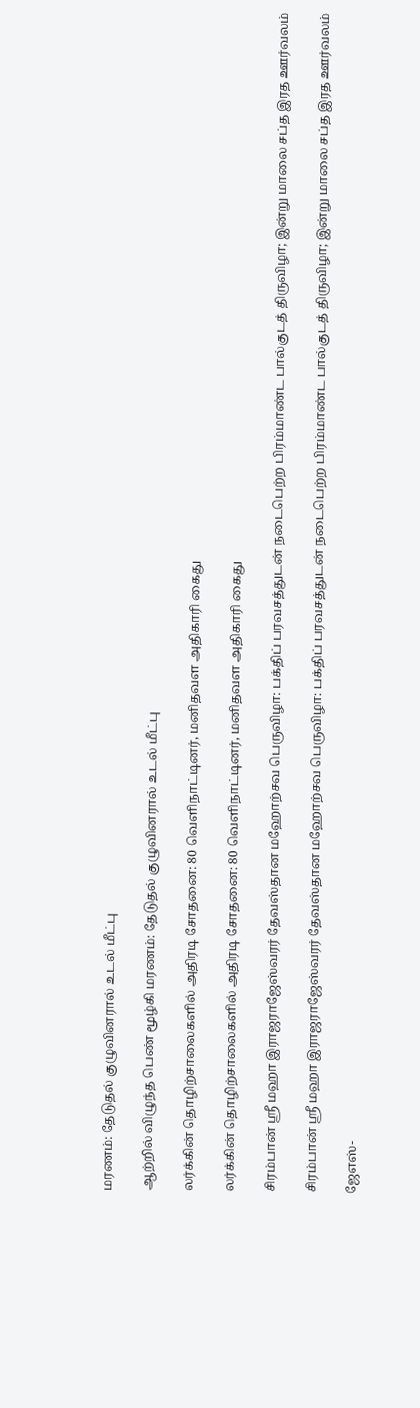மரணம்: தேடுதல் குழுவினரால் உடல் மீட்பு

ஆற்றில் விழுந்த பெண் மூழ்கி மரணம்: தேடுதல் குழுவினரால் உடல் மீட்பு

லர்க்கின் தொழிற்சாலைகளில் அதிரடி சோதனை: 80 வெளிநாட்டினர், மனிதவள அதிகாரி கைது

லர்க்கின் தொழிற்சாலைகளில் அதிரடி சோதனை: 80 வெளிநாட்டினர், மனிதவள அதிகாரி கைது

சிரம்பான் ஸ்ரீ மஹா இராஜராஜேஸ்வரர் தேவஸ்தான மஹோற்சவ பெருவிழா: பக்திப் பரவசத்துடன் நடைபெற்ற பிரம்மாண்ட பால்குடத் திருவிழா; இன்று மாலை சப்த இரத ஊர்வலம்

சிரம்பான் ஸ்ரீ மஹா இராஜராஜேஸ்வரர் தேவஸ்தான மஹோற்சவ பெருவிழா: பக்திப் பரவசத்துடன் நடைபெற்ற பிரம்மாண்ட பால்குடத் திருவிழா; இன்று மாலை சப்த இரத ஊர்வலம்

ஜேஎஸ்-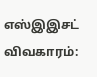எஸ்இஇசட் விவகாரம்: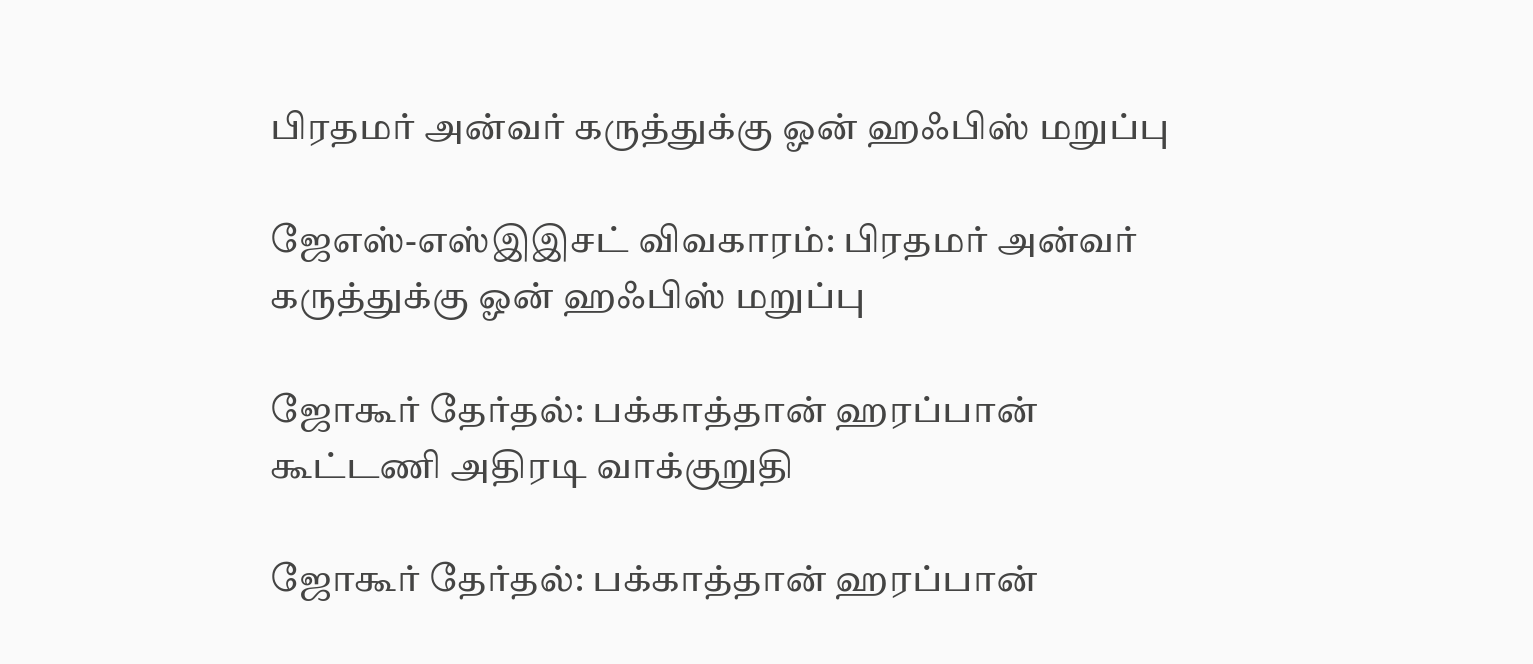பிரதமர் அன்வர் கருத்துக்கு ஓன் ஹஃபிஸ் மறுப்பு

ஜேஎஸ்-எஸ்இஇசட் விவகாரம்: பிரதமர் அன்வர் கருத்துக்கு ஓன் ஹஃபிஸ் மறுப்பு

ஜோகூர் தேர்தல்: பக்காத்தான் ஹரப்பான் கூட்டணி அதிரடி வாக்குறுதி

ஜோகூர் தேர்தல்: பக்காத்தான் ஹரப்பான்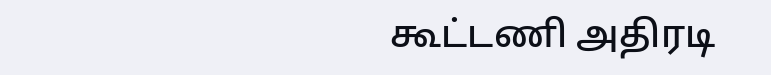கூட்டணி அதிரடி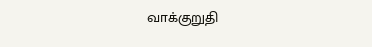வாக்குறுதி